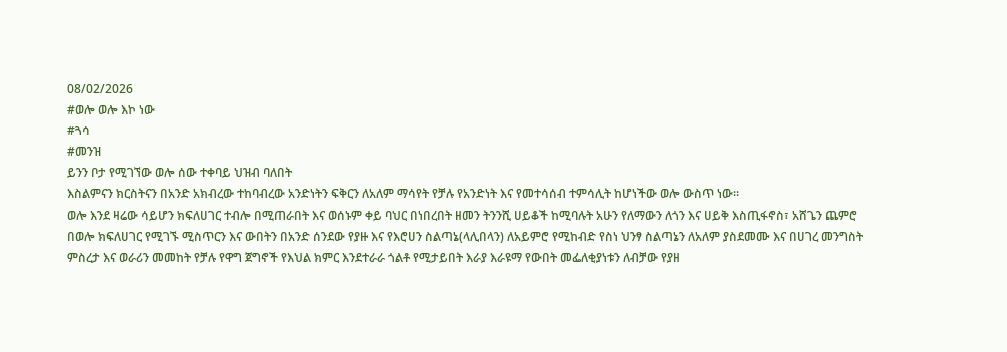08/02/2026
#ወሎ ወሎ እኮ ነው
#ጓሳ
#መንዝ
ይንን ቦታ የሚገኘው ወሎ ሰው ተቀባይ ህዝብ ባለበት
እስልምናን ክርስትናን በአንድ አክብረው ተከባብረው አንድነትን ፍቅርን ለአለም ማሳየት የቻሉ የአንድነት እና የመተሳሰብ ተምሳሊት ከሆነችው ወሎ ውስጥ ነው።
ወሎ እንደ ዛሬው ሳይሆን ክፍለሀገር ተብሎ በሚጠራበት እና ወሰኑም ቀይ ባህር በነበረበት ዘመን ትንንሺ ሀይቆች ከሚባሉት አሁን የለማውን ለጎን እና ሀይቅ እስጢፋኖስ፣ አሸጌን ጨምሮ በወሎ ክፍለሀገር የሚገኙ ሚስጥርን እና ውበትን በአንድ ሰንደው የያዙ እና የእሮሀን ስልጣኔ(ላሊበላን) ለአይምሮ የሚከብድ የስነ ህንፃ ስልጣኔን ለአለም ያስደመሙ እና በሀገረ መንግስት ምስረታ እና ወራሪን መመከት የቻሉ የዋግ ጀግኖች የእህል ክምር እንደተራራ ጎልቶ የሚታይበት እራያ እራዩማ የውበት መፌለቂያነቱን ለብቻው የያዘ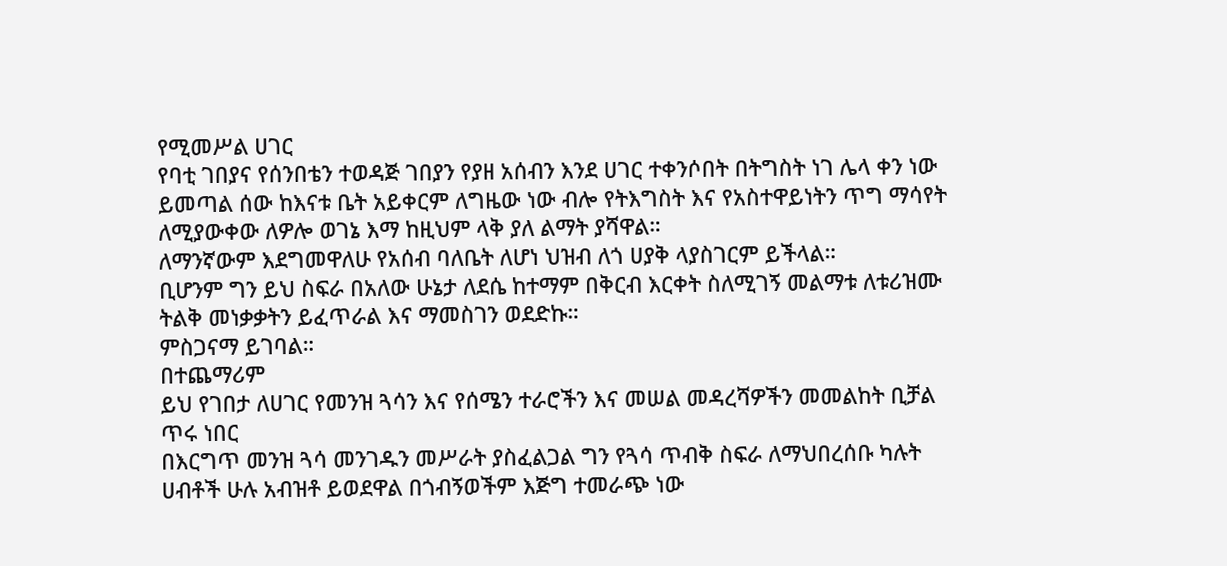የሚመሥል ሀገር
የባቲ ገበያና የሰንበቴን ተወዳጅ ገበያን የያዘ አሰብን እንደ ሀገር ተቀንሶበት በትግስት ነገ ሌላ ቀን ነው ይመጣል ሰው ከእናቱ ቤት አይቀርም ለግዜው ነው ብሎ የትእግስት እና የአስተዋይነትን ጥግ ማሳየት ለሚያውቀው ለዎሎ ወገኔ እማ ከዚህም ላቅ ያለ ልማት ያሻዋል።
ለማንኛውም እደግመዋለሁ የአሰብ ባለቤት ለሆነ ህዝብ ለጎ ሀያቅ ላያስገርም ይችላል።
ቢሆንም ግን ይህ ስፍራ በአለው ሁኔታ ለደሴ ከተማም በቅርብ እርቀት ስለሚገኝ መልማቱ ለቱሪዝሙ ትልቅ መነቃቃትን ይፈጥራል እና ማመስገን ወደድኩ።
ምስጋናማ ይገባል።
በተጨማሪም
ይህ የገበታ ለሀገር የመንዝ ጓሳን እና የሰሜን ተራሮችን እና መሠል መዳረሻዎችን መመልከት ቢቻል ጥሩ ነበር
በእርግጥ መንዝ ጓሳ መንገዱን መሥራት ያስፈልጋል ግን የጓሳ ጥብቅ ስፍራ ለማህበረሰቡ ካሉት ሀብቶች ሁሉ አብዝቶ ይወደዋል በጎብኝወችም እጅግ ተመራጭ ነው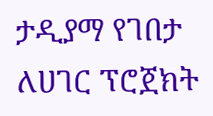ታዲያማ የገበታ ለሀገር ፕሮጀክት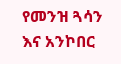የመንዝ ጓሳን እና አንኮበር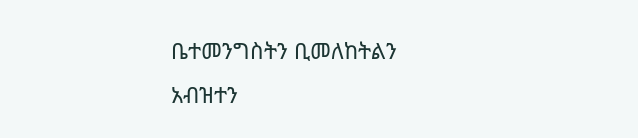ቤተመንግስትን ቢመለከትልን አብዝተን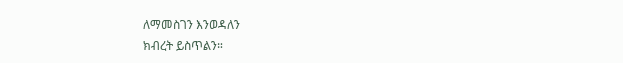ለማመስገን እንወዳለን
ክብረት ይስጥልን።